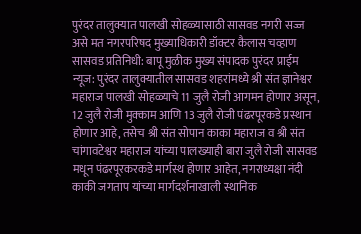पुरंदर तालुक्यात पालखी सोहळ्यासाठी सासवड नगरी सज्ज असे मत नगरपरिषद मुख्याधिकारी डॉक्टर कैलास चव्हाण सासवड प्रतिनिधी: बापू मुळीक मुख्य संपादक पुरंदर प्राईम न्यूज: पुरंदर तालुक्यातील सासवड शहरांमध्ये श्री संत ज्ञानेश्वर महाराज पालखी सोहळ्याचे 11 जुलै रोजी आगमन होणार असून, 12 जुलै रोजी मुक्काम आणि 13 जुलै रोजी पंढरपूरकडे प्रस्थान होणार आहे, तसेच श्री संत सोपान काका महाराज व श्री संत चांगावटेश्वर महाराज यांच्या पालख्याही बारा जुलै रोजी सासवड मधून पंढरपूरकरकडे मार्गस्थ होणार आहेत, नगराध्यक्षा नंदी काकी जगताप यांच्या मार्गदर्शनाखाली स्थानिक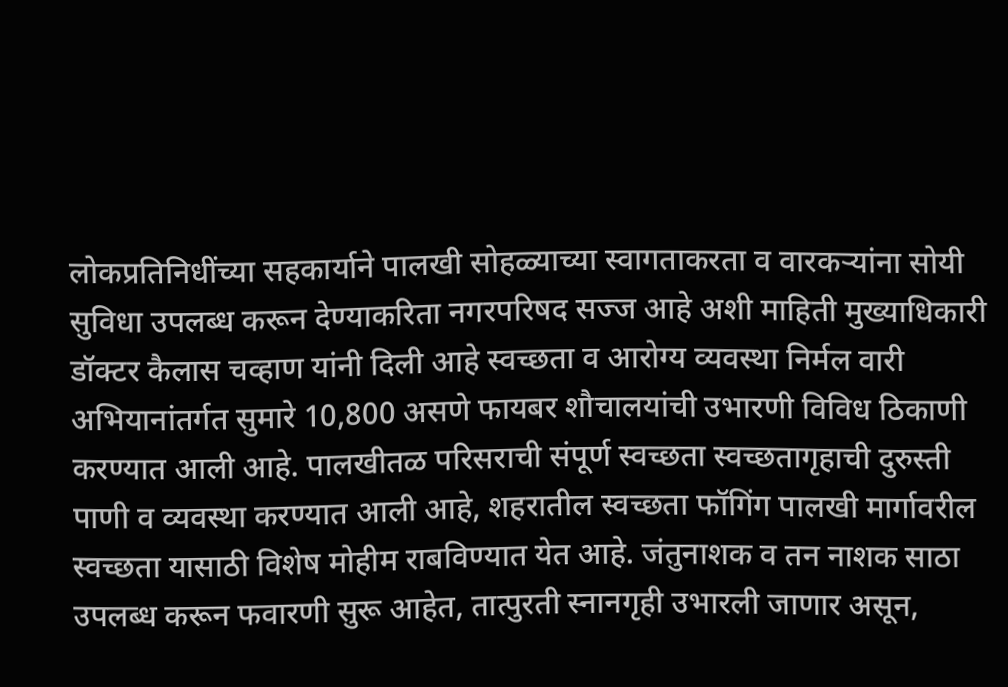लोकप्रतिनिधींच्या सहकार्याने पालखी सोहळ्याच्या स्वागताकरता व वारकऱ्यांना सोयी सुविधा उपलब्ध करून देण्याकरिता नगरपरिषद सज्ज आहे अशी माहिती मुख्याधिकारी डॉक्टर कैलास चव्हाण यांनी दिली आहे स्वच्छता व आरोग्य व्यवस्था निर्मल वारी अभियानांतर्गत सुमारे 10,800 असणे फायबर शौचालयांची उभारणी विविध ठिकाणी करण्यात आली आहे. पालखीतळ परिसराची संपूर्ण स्वच्छता स्वच्छतागृहाची दुरुस्ती पाणी व व्यवस्था करण्यात आली आहे, शहरातील स्वच्छता फॉगिंग पालखी मार्गावरील स्वच्छता यासाठी विशेष मोहीम राबविण्यात येत आहे. जंतुनाशक व तन नाशक साठा उपलब्ध करून फवारणी सुरू आहेत, तात्पुरती स्नानगृही उभारली जाणार असून,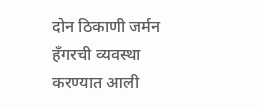दोन ठिकाणी जर्मन हँगरची व्यवस्था करण्यात आली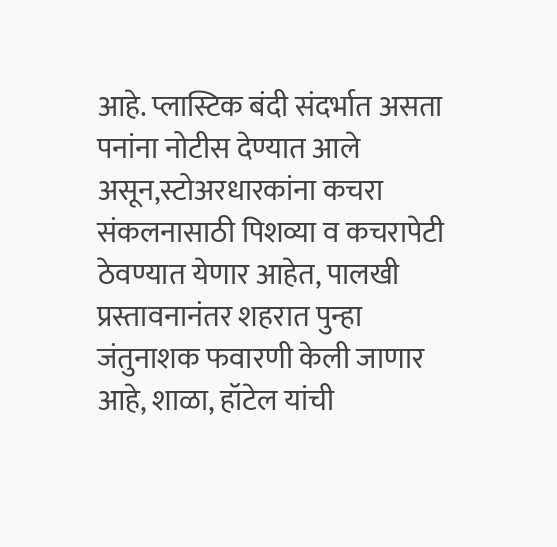आहे. प्लास्टिक बंदी संदर्भात असता पनांना नोटीस देण्यात आले असून,स्टोअरधारकांना कचरा संकलनासाठी पिशव्या व कचरापेटी ठेवण्यात येणार आहेत, पालखी प्रस्तावनानंतर शहरात पुन्हा जंतुनाशक फवारणी केली जाणार आहे, शाळा, हॉटेल यांची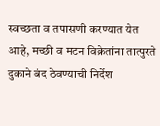स्वच्छता व तपासणी करण्यात येत आहे, मच्छी व मटन विक्रेतांना तात्पुरते दुकाने बंद ठेवण्याची निर्देश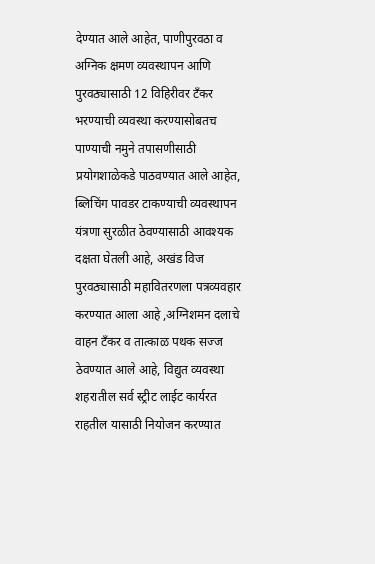देण्यात आले आहेत, पाणीपुरवठा व अग्निक क्षमण व्यवस्थापन आणि पुरवठ्यासाठी 12 विहिरीवर टँकर भरण्याची व्यवस्था करण्यासोबतच पाण्याची नमुने तपासणीसाठी प्रयोगशाळेकडे पाठवण्यात आले आहेत, ब्लिचिंग पावडर टाकण्याची व्यवस्थापन यंत्रणा सुरळीत ठेवण्यासाठी आवश्यक दक्षता घेतली आहे, अखंड विज पुरवठ्यासाठी महावितरणला पत्रव्यवहार करण्यात आला आहे ,अग्निशमन दलाचे वाहन टँकर व तात्काळ पथक सज्ज ठेवण्यात आले आहे, विद्युत व्यवस्था शहरातील सर्व स्ट्रीट लाईट कार्यरत राहतील यासाठी नियोजन करण्यात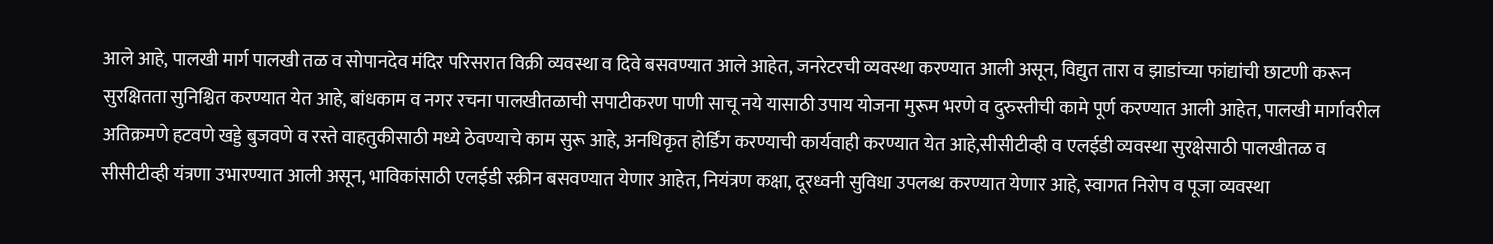आले आहे, पालखी मार्ग पालखी तळ व सोपानदेव मंदिर परिसरात विक्री व्यवस्था व दिवे बसवण्यात आले आहेत, जनरेटरची व्यवस्था करण्यात आली असून, विद्युत तारा व झाडांच्या फांद्यांची छाटणी करून सुरक्षितता सुनिश्चित करण्यात येत आहे, बांधकाम व नगर रचना पालखीतळाची सपाटीकरण पाणी साचू नये यासाठी उपाय योजना मुरूम भरणे व दुरुस्तीची कामे पूर्ण करण्यात आली आहेत, पालखी मार्गावरील अतिक्रमणे हटवणे खड्डे बुजवणे व रस्ते वाहतुकीसाठी मध्ये ठेवण्याचे काम सुरू आहे, अनधिकृत होर्डिंग करण्याची कार्यवाही करण्यात येत आहे,सीसीटीव्ही व एलईडी व्यवस्था सुरक्षेसाठी पालखीतळ व सीसीटीव्ही यंत्रणा उभारण्यात आली असून, भाविकांसाठी एलईडी स्क्रीन बसवण्यात येणार आहेत, नियंत्रण कक्षा, दूरध्वनी सुविधा उपलब्ध करण्यात येणार आहे, स्वागत निरोप व पूजा व्यवस्था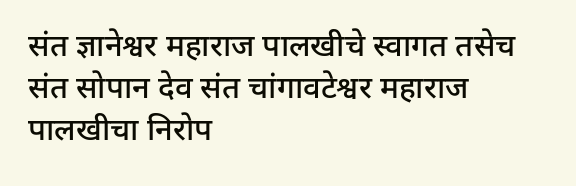संत ज्ञानेश्वर महाराज पालखीचे स्वागत तसेच संत सोपान देव संत चांगावटेश्वर महाराज पालखीचा निरोप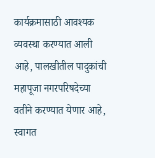कार्यक्रमासाठी आवश्यक व्यवस्था करण्यात आली आहे, पालखीतील पादुकांची महापूजा नगरपरिषदेच्या वतीने करण्यात येणार आहे, स्वागत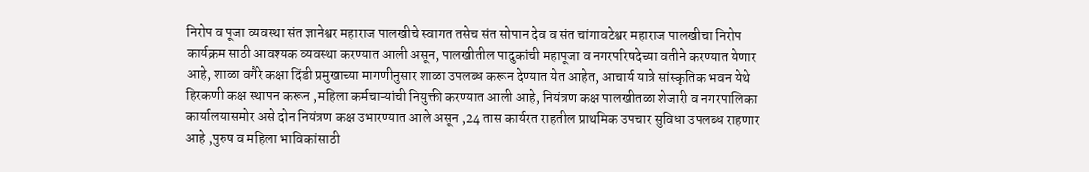निरोप व पूजा व्यवस्था संत ज्ञानेश्वर महाराज पालखीचे स्वागत तसेच संत सोपान देव व संत चांगावटेश्वर महाराज पालखीचा निरोप कार्यक्रम साठी आवश्यक व्यवस्था करण्यात आली असून, पालखीतील पादुकांची महापूजा व नगरपरिषदेच्या वतीने करण्यात येणार आहे, शाळा वगैरे कक्षा दिंडी प्रमुखाच्या मागणीनुसार शाळा उपलब्ध करून देण्यात येत आहेत, आचार्य यात्रे सांस्कृतिक भवन येथे हिरकणी कक्ष स्थापन करून ,महिला कर्मचाऱ्यांची नियुक्ती करण्यात आली आहे, नियंत्रण कक्ष पालखीतळा शेजारी व नगरपालिका कार्यालयासमोर असे दोन नियंत्रण कक्ष उभारण्यात आले असून ,24 तास कार्यरत राहतील प्राथमिक उपचार सुविधा उपलब्ध राहणार आहे ,पुरुष व महिला भाविकांसाठी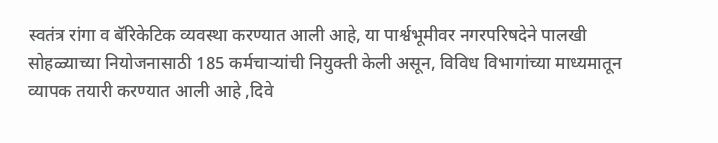स्वतंत्र रांगा व बॅरिकेटिक व्यवस्था करण्यात आली आहे, या पार्श्वभूमीवर नगरपरिषदेने पालखी सोहळ्याच्या नियोजनासाठी 185 कर्मचाऱ्यांची नियुक्ती केली असून, विविध विभागांच्या माध्यमातून व्यापक तयारी करण्यात आली आहे ,दिवे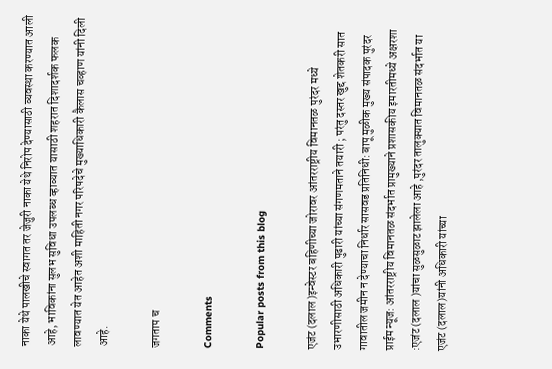नाका येथे पालखीचे स्वागत तर जेजुरी नाका येथे निरोप देण्यासाठी व्यवस्था करण्यात आली आहे, भाविकांना सुलभ सुविधा उपलब्ध व्हाव्यात यासाठी शहरात दिशादर्शक फलक लावण्यात येत आहेत अशी माहिती नगर परिषदेचे मुख्याधिकारी कैलास चव्हाण यांनी दिली आहे.

जगताप च

Comments

Popular posts from this blog

एजंट (दलाल )इन्वेस्टर बहिणीच्या जोरावर आंतरराष्ट्रीय विमानतळ पुरंदर मध्ये उभारणीसाठी अधिकारी पुढारी यांच्या संगणमताने तयारी ; परंतु दस्तर खुद्द शेतकरी सात गावातील जमीन न देण्याचा निर्धार सासवड प्रतिनिधी: बापू मुळीक मुख्य संपादक पुरंदर प्राईम न्यूज: आंतरराष्ट्रीय विमानतळ संदर्भात प्रामुख्याने प्रशासकीय इमारतीमध्ये अक्षरशा :एजंट (दलाल )यांचा सुळसुळाट झालेला आहे ,पुरंदर तालुक्यात विमानतळ संदर्भात या एजंट (दलाल)यांनी अधिकारी यांच्या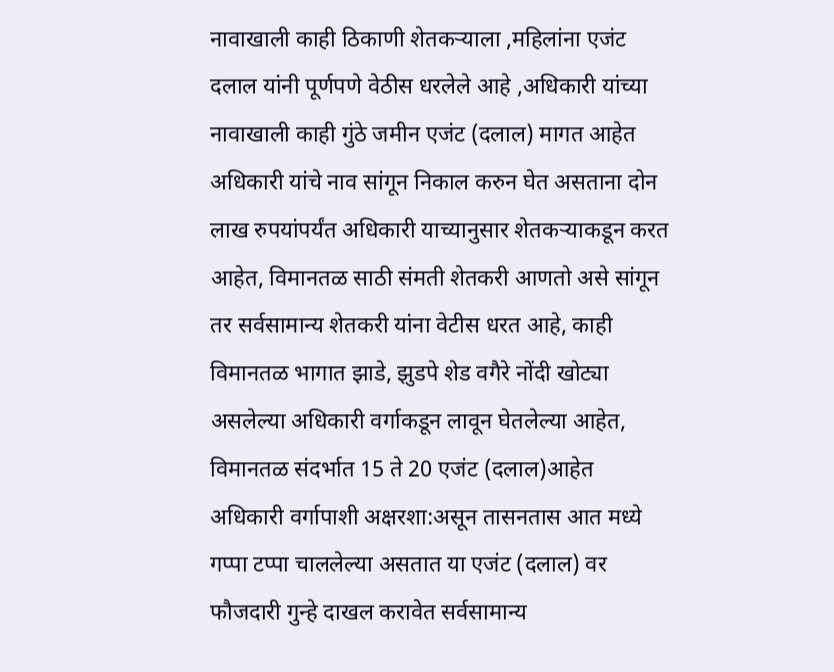नावाखाली काही ठिकाणी शेतकऱ्याला ,महिलांना एजंट दलाल यांनी पूर्णपणे वेठीस धरलेले आहे ,अधिकारी यांच्या नावाखाली काही गुंठे जमीन एजंट (दलाल) मागत आहेत अधिकारी यांचे नाव सांगून निकाल करुन घेत असताना दोन लाख रुपयांपर्यंत अधिकारी याच्यानुसार शेतकऱ्याकडून करत आहेत, विमानतळ साठी संमती शेतकरी आणतो असे सांगून तर सर्वसामान्य शेतकरी यांना वेटीस धरत आहे, काही विमानतळ भागात झाडे, झुडपे शेड वगैरे नोंदी खोट्या असलेल्या अधिकारी वर्गाकडून लावून घेतलेल्या आहेत, विमानतळ संदर्भात 15 ते 20 एजंट (दलाल)आहेत अधिकारी वर्गापाशी अक्षरशा:असून तासनतास आत मध्ये गप्पा टप्पा चाललेल्या असतात या एजंट (दलाल) वर फौजदारी गुन्हे दाखल करावेत सर्वसामान्य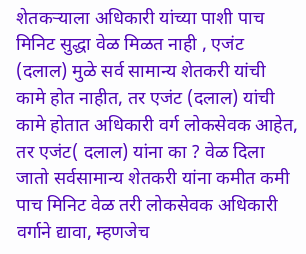शेतकऱ्याला अधिकारी यांच्या पाशी पाच मिनिट सुद्धा वेळ मिळत नाही , एजंट (दलाल) मुळे सर्व सामान्य शेतकरी यांची कामे होत नाहीत, तर एजंट (दलाल) यांची कामे होतात अधिकारी वर्ग लोकसेवक आहेत, तर एजंट( दलाल) यांना का ? वेळ दिला जातो सर्वसामान्य शेतकरी यांना कमीत कमी पाच मिनिट वेळ तरी लोकसेवक अधिकारी वर्गाने द्यावा, म्हणजेच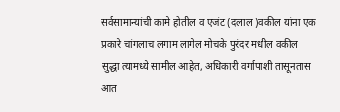सर्वसामान्यांची कामे होतील व एजंट (दलाल )वकील यांना एक प्रकारे चांगलाच लगाम लागेल मोचके पुरंदर मधील वकील सुद्धा त्यामध्ये सामील आहेत, अधिकारी वर्गापाशी तासूनतास आत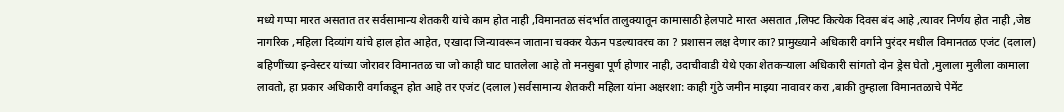मध्ये गप्पा मारत असतात तर सर्वसामान्य शेतकरी यांचे काम होत नाही ,विमानतळ संदर्भात तालुक्यातून कामासाठी हेलपाटे मारत असतात ,लिफ्ट कित्येक दिवस बंद आहे ,त्यावर निर्णय होत नाही ,जेष्ठ नागरिक ,महिला दिव्यांग यांचे हाल होत आहेत, एखादा जिन्यावरून जाताना चक्कर येऊन पडल्यावरच का ? प्रशासन लक्ष देणार का? प्रामुख्याने अधिकारी वर्गाने पुरंदर मधील विमानतळ एजंट (दलाल) बहिणींच्या इन्वेस्टर यांच्या जोरावर विमानतळ चा जो काही घाट घातलेला आहे तो मनसुबा पूर्ण होणार नाही, उदाचीवाडी येथे एका शेतकऱ्याला अधिकारी सांगतो दोन ड्रेस घेतो ,मुलाला मुलीला कामाला लावतो, हा प्रकार अधिकारी वर्गाकडून होत आहे तर एजंट (दलाल )सर्वसामान्य शेतकरी महिला यांना अक्षरशा: काही गुंठे जमीन माझ्या नावावर करा ,बाकी तुम्हाला विमानतळाचे पेमेंट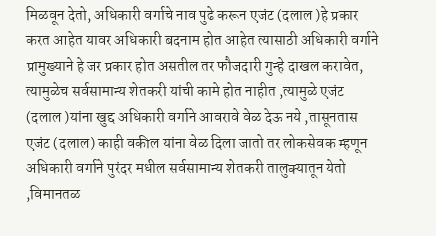मिळवून देतो, अधिकारी वर्गाचे नाव पुढे करून एजंट (दलाल )हे प्रकार करत आहेत यावर अधिकारी बदनाम होत आहेत त्यासाठी अधिकारी वर्गाने प्रामुख्याने हे जर प्रकार होत असतील तर फौजदारी गुन्हे दाखल करावेत, त्यामुळेच सर्वसामान्य शेतकरी यांची कामे होत नाहीत ,त्यामुळे एजंट (दलाल )यांना खुद्द अधिकारी वर्गाने आवरावे वेळ देऊ नये ,तासूनतास एजंट (दलाल) काही वकील यांना वेळ दिला जातो तर लोकसेवक म्हणून अधिकारी वर्गाने पुरंदर मधील सर्वसामान्य शेतकरी तालुक्यातून येतो ,विमानतळ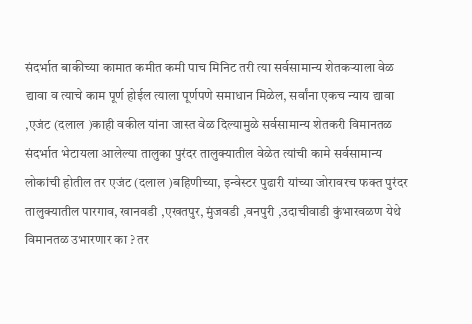संदर्भात बाकीच्या कामात कमीत कमी पाच मिनिट तरी त्या सर्वसामान्य शेतकऱ्याला वेळ द्यावा व त्याचे काम पूर्ण होईल त्याला पूर्णपणे समाधान मिळेल, सर्वांना एकच न्याय द्यावा ,एजंट (दलाल )काही वकील यांना जास्त वेळ दिल्यामुळे सर्वसामान्य शेतकरी विमानतळ संदर्भात भेटायला आलेल्या तालुका पुरंदर तालुक्यातील वेळेत त्यांची कामे सर्वसामान्य लोकांची होतील तर एजंट (दलाल )बहिणीच्या, इन्वेस्टर पुढारी यांच्या जोरावरच फक्त पुरंदर तालुक्यातील पारगाव, खानवडी ,एखतपुर, मुंजवडी ,वनपुरी ,उदाचीवाडी कुंभारवळण येथे विमानतळ उभारणार का ? तर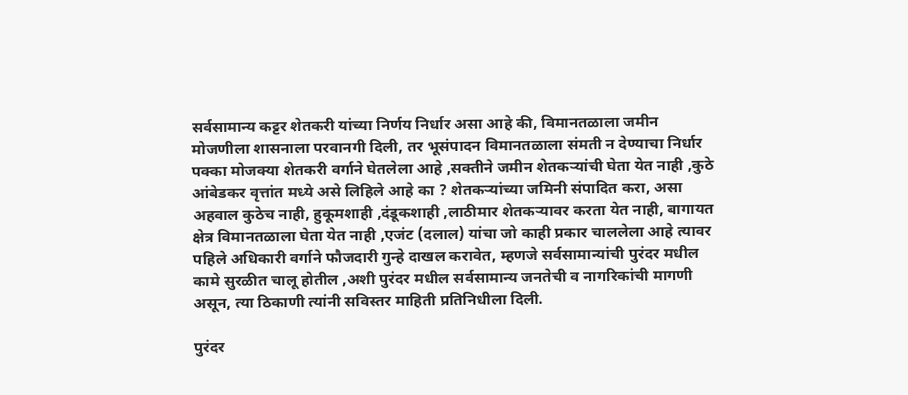सर्वसामान्य कट्टर शेतकरी यांच्या निर्णय निर्धार असा आहे की, विमानतळाला जमीन मोजणीला शासनाला परवानगी दिली, तर भूसंपादन विमानतळाला संमती न देण्याचा निर्धार पक्का मोजक्या शेतकरी वर्गाने घेतलेला आहे ,सक्तीने जमीन शेतकऱ्यांची घेता येत नाही ,कुठे आंबेडकर वृत्तांत मध्ये असे लिहिले आहे का ? शेतकऱ्यांच्या जमिनी संपादित करा, असा अहवाल कुठेच नाही, हुकूमशाही ,दंडूकशाही ,लाठीमार शेतकऱ्यावर करता येत नाही, बागायत क्षेत्र विमानतळाला घेता येत नाही ,एजंट (दलाल) यांचा जो काही प्रकार चाललेला आहे त्यावर पहिले अधिकारी वर्गाने फौजदारी गुन्हे दाखल करावेत, म्हणजे सर्वसामान्यांची पुरंदर मधील कामे सुरळीत चालू होतील ,अशी पुरंदर मधील सर्वसामान्य जनतेची व नागरिकांची मागणी असून, त्या ठिकाणी त्यांनी सविस्तर माहिती प्रतिनिधीला दिली.

पुरंदर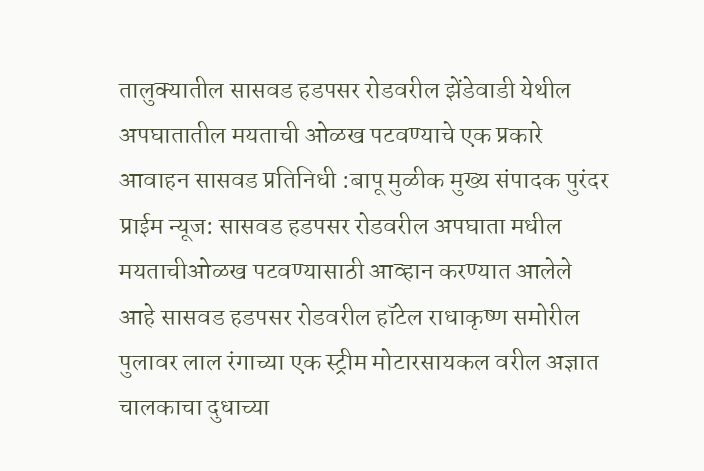तालुक्यातील सासवड हडपसर रोडवरील झेंडेवाडी येथील अपघातातील मयताची ओळख पटवण्याचे एक प्रकारे आवाहन सासवड प्रतिनिधी :बापू मुळीक मुख्य संपादक पुरंदर प्राईम न्यूज: सासवड हडपसर रोडवरील अपघाता मधील मयताचीओळख पटवण्यासाठी आव्हान करण्यात आलेले आहे सासवड हडपसर रोडवरील हॉटेल राधाकृष्ण समोरील पुलावर लाल रंगाच्या एक स्ट्रीम मोटारसायकल वरील अज्ञात चालकाचा दुधाच्या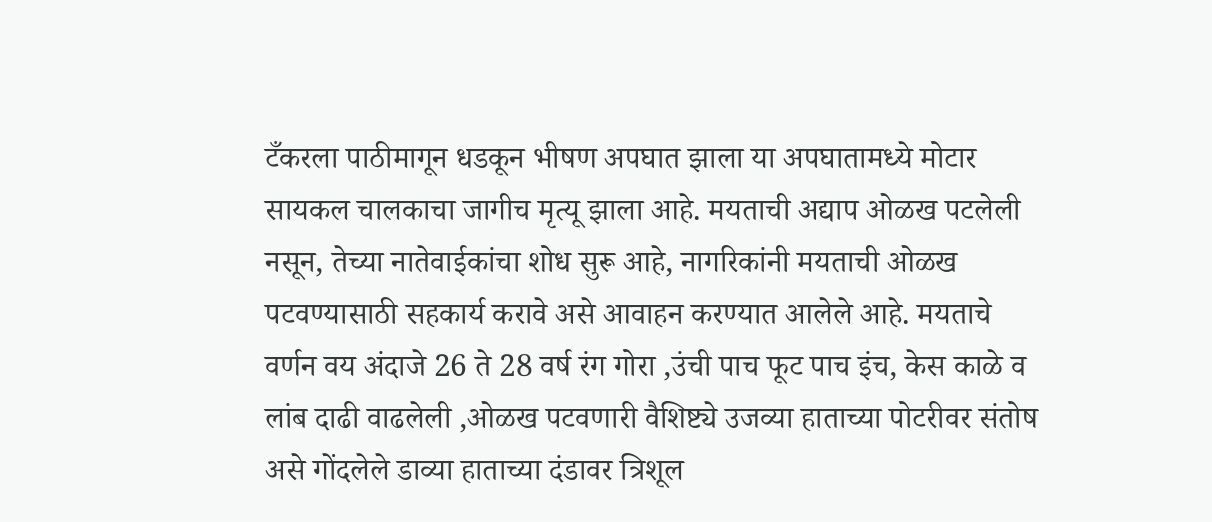टँकरला पाठीमागून धडकून भीषण अपघात झाला या अपघातामध्ये मोटार सायकल चालकाचा जागीच मृत्यू झाला आहे. मयताची अद्याप ओळख पटलेली नसून, तेच्या नातेवाईकांचा शोध सुरू आहे, नागरिकांनी मयताची ओळख पटवण्यासाठी सहकार्य करावे असे आवाहन करण्यात आलेले आहे. मयताचे वर्णन वय अंदाजे 26 ते 28 वर्ष रंग गोरा ,उंची पाच फूट पाच इंच, केस काळे व लांब दाढी वाढलेली ,ओळख पटवणारी वैशिष्ट्ये उजव्या हाताच्या पोटरीवर संतोष असे गोंदलेले डाव्या हाताच्या दंडावर त्रिशूल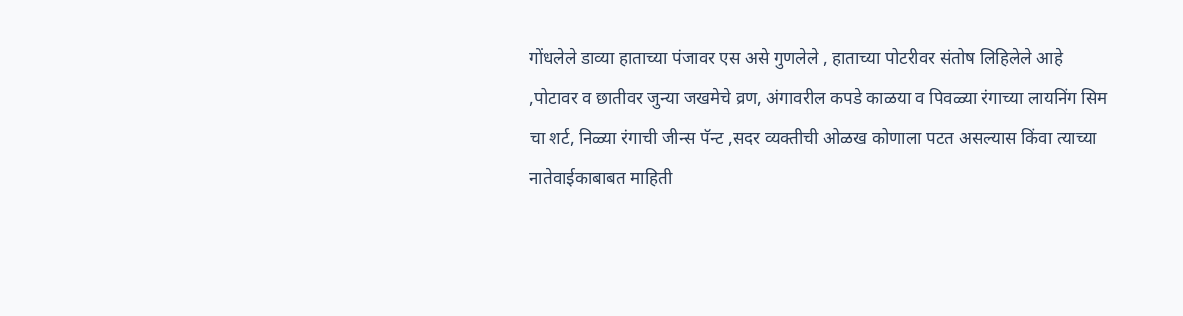गोंधलेले डाव्या हाताच्या पंजावर एस असे गुणलेले , हाताच्या पोटरीवर संतोष लिहिलेले आहे ,पोटावर व छातीवर जुन्या जखमेचे व्रण, अंगावरील कपडे काळया व पिवळ्या रंगाच्या लायनिंग सिम चा शर्ट, निळ्या रंगाची जीन्स पॅन्ट ,सदर व्यक्तीची ओळख कोणाला पटत असल्यास किंवा त्याच्या नातेवाईकाबाबत माहिती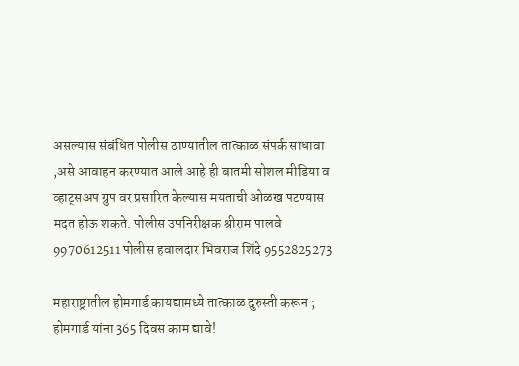असल्यास संबंधित पोलीस ठाण्यातील तात्काळ संपर्क साधावा ,असे आवाहन करण्यात आले आहे ही बातमी सोशल मीडिया व व्हाट्सअप ग्रुप वर प्रसारित केल्यास मयताची ओळख पटण्यास मदत होऊ शकते. पोलीस उपनिरीक्षक श्रीराम पालवे 9970612511 पोलीस हवालदार भिवराज शिंदे 9552825273

महाराष्ट्रातील होमगार्ड कायद्यामध्ये तात्काळ दुरुस्ती करून ; होमगार्ड यांना 365 दिवस काम द्यावे!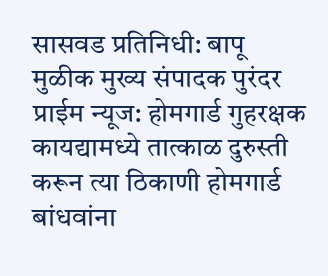सासवड प्रतिनिधी: बापू मुळीक मुख्य संपादक पुरंदर प्राईम न्यूज: होमगार्ड गुहरक्षक कायद्यामध्ये तात्काळ दुरुस्ती करून त्या ठिकाणी होमगार्ड बांधवांना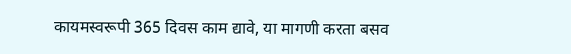कायमस्वरूपी 365 दिवस काम द्यावे, या मागणी करता बसव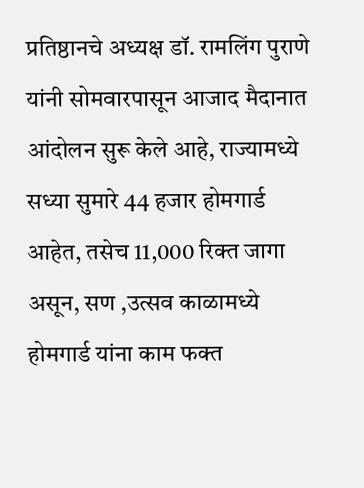प्रतिष्ठानचे अध्यक्ष डॉ. रामलिंग पुराणे यांनी सोमवारपासून आजाद मैदानात आंदोलन सुरू केले आहे, राज्यामध्ये सध्या सुमारे 44 हजार होमगार्ड आहेत, तसेच 11,000 रिक्त जागा असून, सण ,उत्सव काळामध्ये होमगार्ड यांना काम फक्त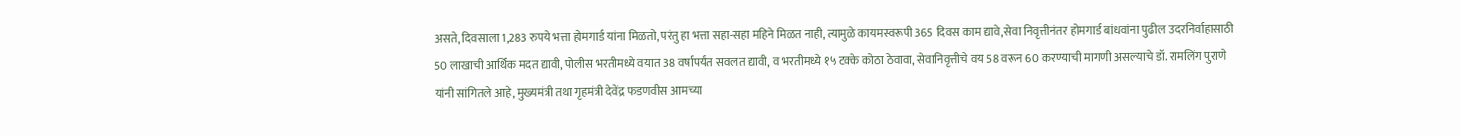असते, दिवसाला 1,283 रुपये भत्ता होमगार्ड यांना मिळतो, परंतु हा भत्ता सहा-सहा महिने मिळत नाही, त्यामुळे कायमस्वरूपी 365 दिवस काम द्यावे,सेवा निवृत्तीनंतर होमगार्ड बांधवांना पुढील उदरनिर्वाहासाठी 50 लाखाची आर्थिक मदत द्यावी, पोलीस भरतीमध्ये वयात 38 वर्षापर्यंत सवलत द्यावी, व भरतीमध्ये १५ टक्के कोठा ठेवावा, सेवानिवृत्तीचे वय 58 वरून 60 करण्याची मागणी असल्याचे डॉ. रामलिंग पुराणे यांनी सांगितले आहे, मुख्यमंत्री तथा गृहमंत्री देवेंद्र फडणवीस आमच्या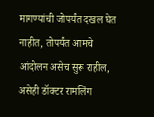मागण्यांची जोपर्यंत दखल घेत नाहीत, तोपर्यंत आमचे आंदोलन असेच सुरू राहील, असेही डॉक्टर रामलिंग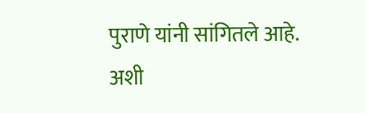पुराणे यांनी सांगितले आहे. अशी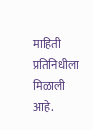माहिती प्रतिनिधीला मिळाली आहे.